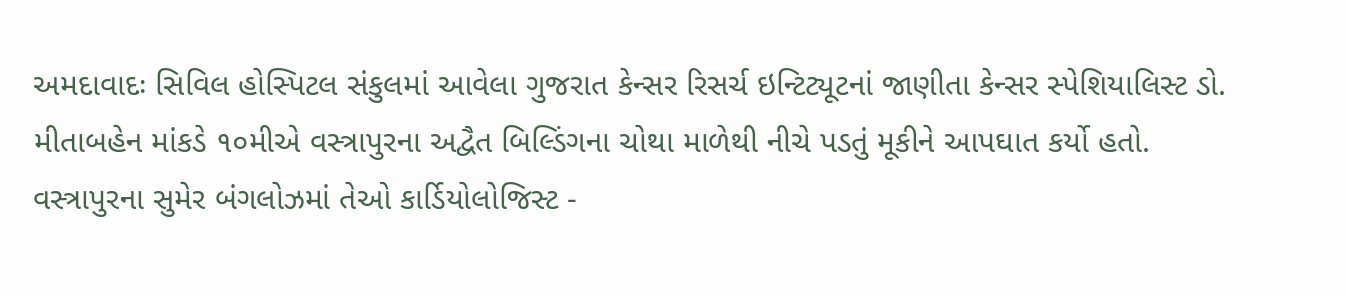અમદાવાદઃ સિવિલ હોસ્પિટલ સંકુલમાં આવેલા ગુજરાત કેન્સર રિસર્ચ ઇન્ટિટ્યૂટનાં જાણીતા કેન્સર સ્પેશિયાલિસ્ટ ડો. મીતાબહેન માંકડે ૧૦મીએ વસ્ત્રાપુરના અદ્વૈત બિલ્ડિંગના ચોથા માળેથી નીચે પડતું મૂકીને આપઘાત કર્યો હતો. વસ્ત્રાપુરના સુમેર બંગલોઝમાં તેઓ કાર્ડિયોલોજિસ્ટ -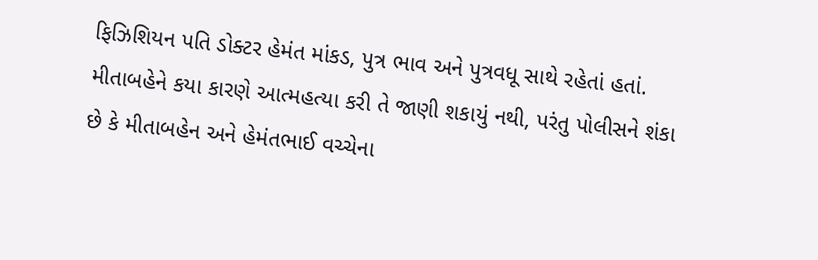ફિઝિશિયન પતિ ડોક્ટર હેમંત માંકડ, પુત્ર ભાવ અને પુત્રવધૂ સાથે રહેતાં હતાં. મીતાબહેને કયા કારણે આત્મહત્યા કરી તે જાણી શકાયું નથી, પરંતુ પોલીસને શંકા છે કે મીતાબહેન અને હેમંતભાઈ વચ્ચેના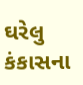ઘરેલુ કંકાસના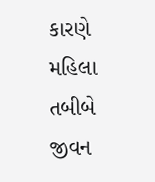કારણે મહિલા તબીબે જીવન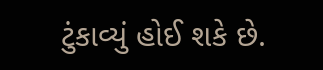ટુંકાવ્યું હોઈ શકે છે.